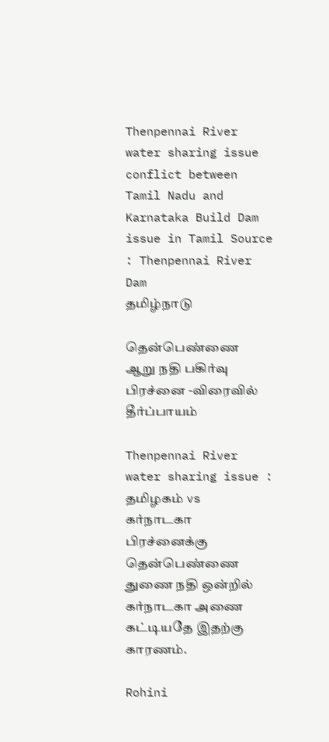Thenpennai River water sharing issue conflict between Tamil Nadu and Karnataka Build Dam issue in Tamil Source : Thenpennai River Dam
தமிழ்நாடு

தென்பெண்ணை ஆறு நதி பகிர்வு பிரச்னை -விரைவில் தீர்ப்பாயம்

Thenpennai River water sharing issue : தமிழகம் vs கர்நாடகா பிரச்னைக்கு தென்பெண்ணை துணை நதி ஒன்றில் கர்நாடகா அணை கட்டியதே இதற்கு காரணம்.

Rohini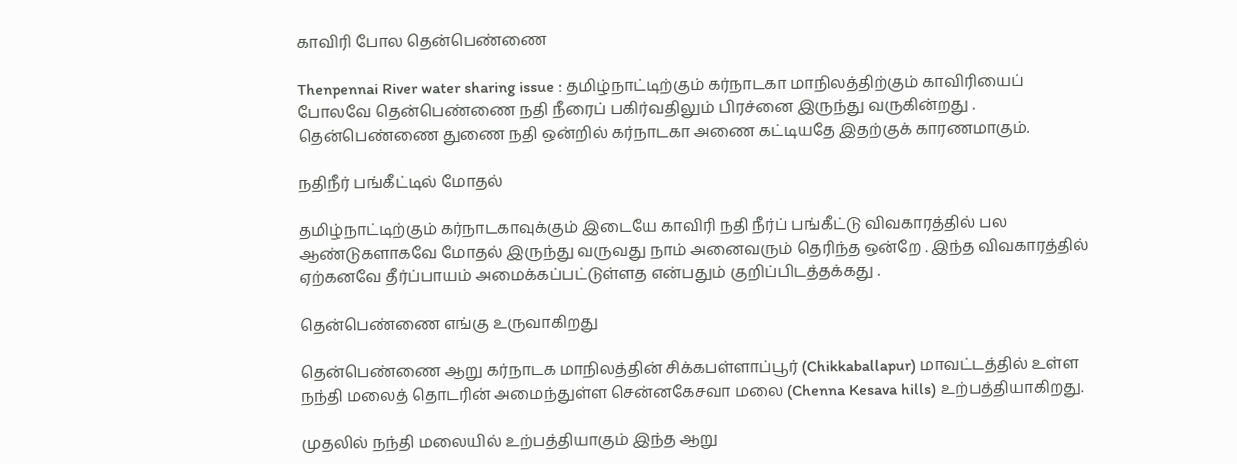காவிரி போல தென்பெண்ணை

Thenpennai River water sharing issue : தமிழ்நாட்டிற்கும் கர்நாடகா மாநிலத்திற்கும் காவிரியைப் போலவே தென்பெண்ணை நதி நீரைப் பகிர்வதிலும் பிரச்னை இருந்து வருகின்றது . தென்பெண்ணை துணை நதி ஒன்றில் கர்நாடகா அணை கட்டியதே இதற்குக் காரணமாகும்.

நதிநீர் பங்கீட்டில் மோதல்

தமிழ்நாட்டிற்கும் கர்நாடகாவுக்கும் இடையே காவிரி நதி நீர்ப் பங்கீட்டு விவகாரத்தில் பல ஆண்டுகளாகவே மோதல் இருந்து வருவது நாம் அனைவரும் தெரிந்த ஒன்றே . இந்த விவகாரத்தில் ஏற்கனவே தீர்ப்பாயம் அமைக்கப்பட்டுள்ளத என்பதும் குறிப்பிடத்தக்கது .

தென்பெண்ணை எங்கு உருவாகிறது

தென்பெண்ணை ஆறு கர்நாடக மாநிலத்தின் சிக்கபள்ளாப்பூர் (Chikkaballapur) மாவட்டத்தில் உள்ள நந்தி மலைத் தொடரின் அமைந்துள்ள சென்னகேசவா மலை (Chenna Kesava hills) உற்பத்தியாகிறது.

முதலில் நந்தி மலையில் உற்பத்தியாகும் இந்த ஆறு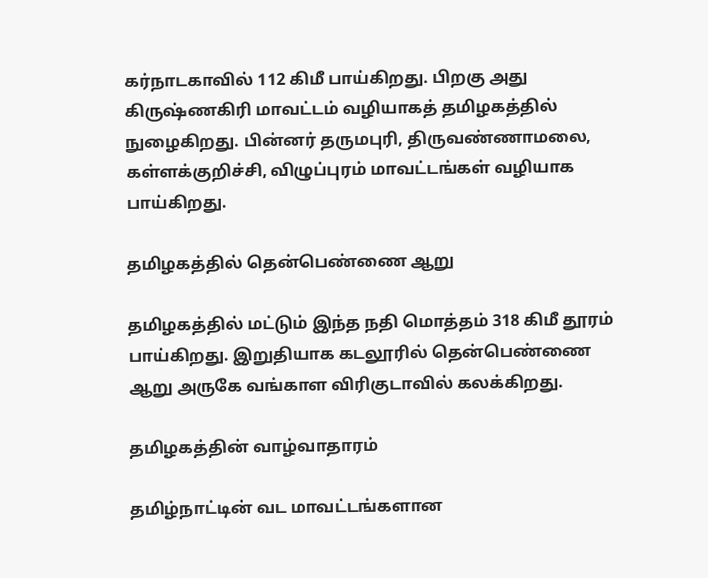கர்நாடகாவில் 112 கிமீ பாய்கிறது. பிறகு அது கிருஷ்ணகிரி மாவட்டம் வழியாகத் தமிழகத்தில் நுழைகிறது. பின்னர் தருமபுரி, திருவண்ணாமலை, கள்ளக்குறிச்சி, விழுப்புரம் மாவட்டங்கள் வழியாக பாய்கிறது.

தமிழகத்தில் தென்பெண்ணை ஆறு

தமிழகத்தில் மட்டும் இந்த நதி மொத்தம் 318 கிமீ தூரம் பாய்கிறது. இறுதியாக கடலூரில் தென்பெண்ணை ஆறு அருகே வங்காள விரிகுடாவில் கலக்கிறது.

தமிழகத்தின் வாழ்வாதாரம்

தமிழ்நாட்டின் வட மாவட்டங்களான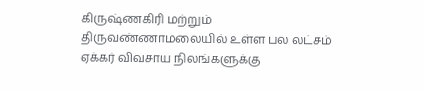கிருஷ்ணகிரி மற்றும் திருவண்ணாமலையில் உள்ள பல லட்சம் ஏக்கர் விவசாய நிலங்களுக்கு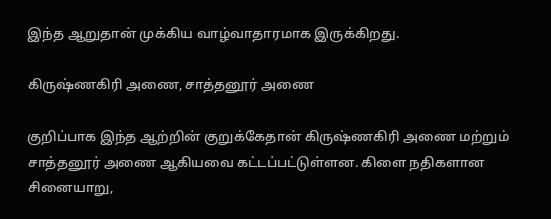இந்த ஆறுதான் முக்கிய வாழ்வாதாரமாக இருக்கிறது.

கிருஷ்ணகிரி அணை, சாத்தனூர் அணை

குறிப்பாக இந்த ஆற்றின் குறுக்கேதான் கிருஷ்ணகிரி அணை மற்றும் சாத்தனூர் அணை ஆகியவை கட்டப்பட்டுள்ளன. கிளை நதிகளான சினையாறு,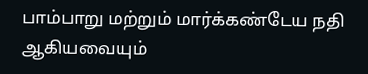பாம்பாறு மற்றும் மார்க்கண்டேய நதி ஆகியவையும்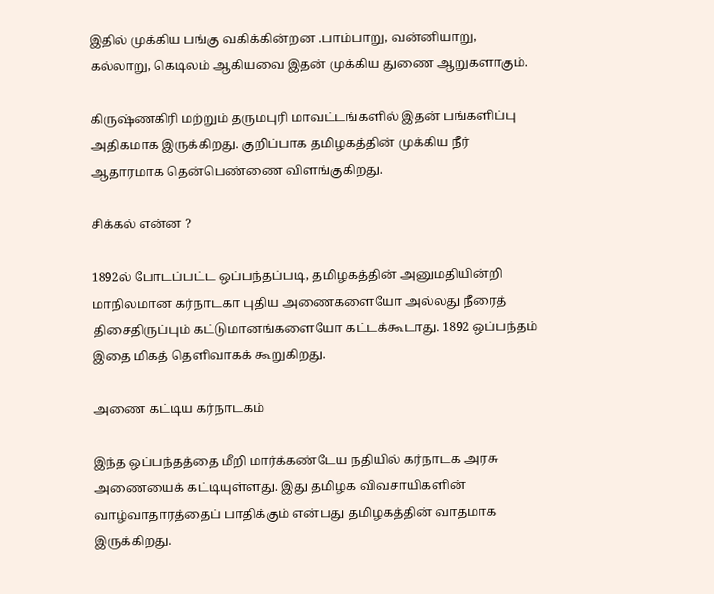இதில் முக்கிய பங்கு வகிக்கின்றன .பாம்பாறு, வன்னியாறு, கல்லாறு, கெடிலம் ஆகியவை இதன் முக்கிய துணை ஆறுகளாகும்.

கிருஷ்ணகிரி மற்றும் தருமபுரி மாவட்டங்களில் இதன் பங்களிப்பு அதிகமாக இருக்கிறது. குறிப்பாக தமிழகத்தின் முக்கிய நீர் ஆதாரமாக தென்பெண்ணை விளங்குகிறது.

சிக்கல் என்ன ?

1892ல் போடப்பட்ட ஒப்பந்தப்படி, தமிழகத்தின் அனுமதியின்றி மாநிலமான கர்நாடகா புதிய அணைகளையோ அல்லது நீரைத் திசைதிருப்பும் கட்டுமானங்களையோ கட்டக்கூடாது. 1892 ஒப்பந்தம் இதை மிகத் தெளிவாகக் கூறுகிறது.

அணை கட்டிய கர்நாடகம்

இந்த ஒப்பந்தத்தை மீறி மார்க்கண்டேய நதியில் கர்நாடக அரசு அணையைக் கட்டியுள்ளது. இது தமிழக விவசாயிகளின் வாழ்வாதாரத்தைப் பாதிக்கும் என்பது தமிழகத்தின் வாதமாக இருக்கிறது.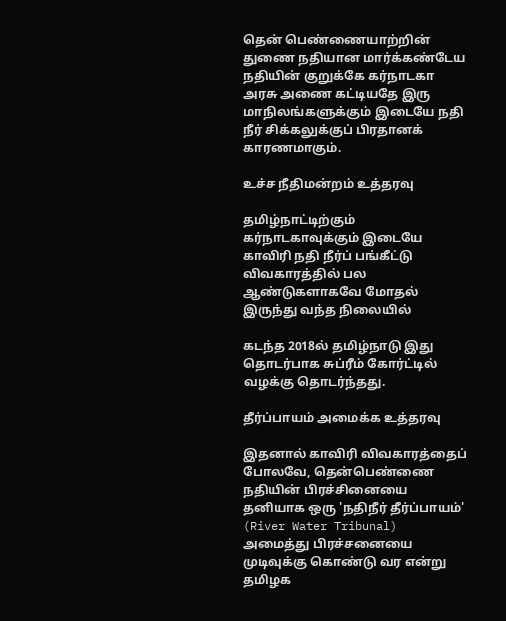தென் பெண்ணையாற்றின் துணை நதியான மார்க்கண்டேய நதியின் குறுக்கே கர்நாடகா அரசு அணை கட்டியதே இரு மாநிலங்களுக்கும் இடையே நதி நீர் சிக்கலுக்குப் பிரதானக் காரணமாகும்.

உச்ச நீதிமன்றம் உத்தரவு

தமிழ்நாட்டிற்கும் கர்நாடகாவுக்கும் இடையே காவிரி நதி நீர்ப் பங்கீட்டு விவகாரத்தில் பல ஆண்டுகளாகவே மோதல் இருந்து வந்த நிலையில்

கடந்த 2018ல் தமிழ்நாடு இது தொடர்பாக சுப்ரீம் கோர்ட்டில் வழக்கு தொடர்ந்தது.

தீர்ப்பாயம் அமைக்க உத்தரவு

இதனால் காவிரி விவகாரத்தைப் போலவே, தென்பெண்ணை நதியின் பிரச்சினையை தனியாக ஒரு 'நதிநீர் தீர்ப்பாயம்' (River Water Tribunal) அமைத்து பிரச்சனையை முடிவுக்கு கொண்டு வர என்று தமிழக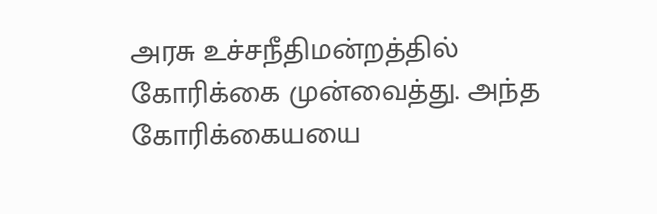அரசு உச்சநீதிமன்றத்தில் கோரிக்கை முன்வைத்து. அந்த கோரிக்கையயை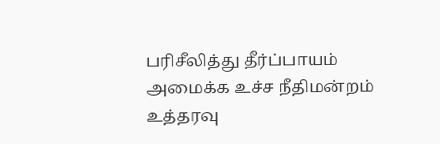பரிசீலித்து தீர்ப்பாயம் அமைக்க உச்ச நீதிமன்றம் உத்தரவு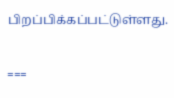பிறப்பிக்கப்பட்டுள்ளது.

===